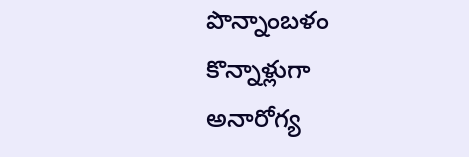పొన్నాంబళం కొన్నాళ్లుగా అనారోగ్య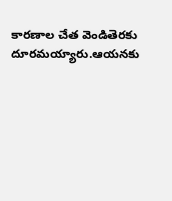కారణాల చేత వెండితెరకు దూరమయ్యారు.ఆయనకు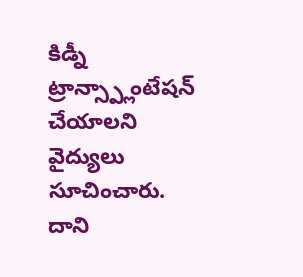కిడ్నీ ట్రాన్స్ప్లాంటేషన్ చేయాలని వైద్యులు సూచించారు. దాని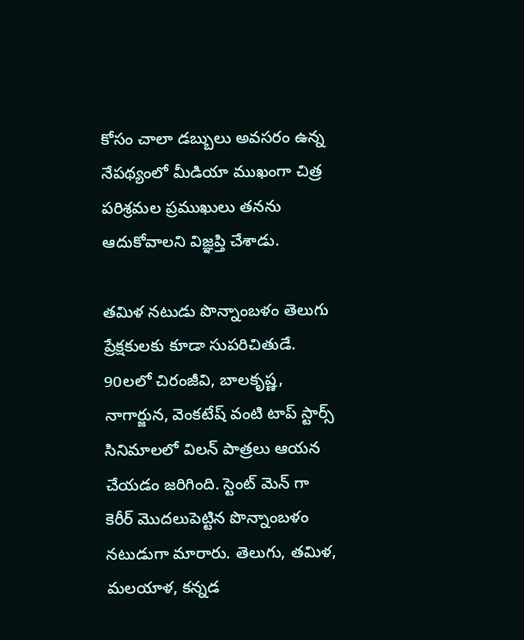కోసం చాలా డబ్బులు అవసరం ఉన్న నేపథ్యంలో మీడియా ముఖంగా చిత్ర పరిశ్రమల ప్రముఖులు తనను ఆదుకోవాలని విజ్ఞప్తి చేశాడు.

తమిళ నటుడు పొన్నాంబళం తెలుగు ప్రేక్షకులకు కూడా సుపరిచితుడే. 90లలో చిరంజీవి, బాలకృష్ణ, నాగార్జున, వెంకటేష్ వంటి టాప్ స్టార్స్ సినిమాలలో విలన్ పాత్రలు ఆయన చేయడం జరిగింది. స్టెంట్ మెన్ గా కెరీర్ మొదలుపెట్టిన పొన్నాంబళం నటుడుగా మారారు. తెలుగు, తమిళ, మలయాళ, కన్నడ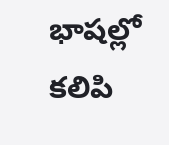భాషల్లో కలిపి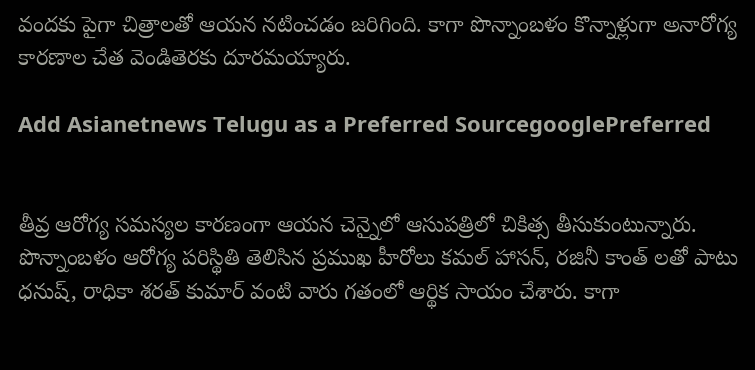వందకు పైగా చిత్రాలతో ఆయన నటించడం జరిగింది. కాగా పొన్నాంబళం కొన్నాళ్లుగా అనారోగ్య కారణాల చేత వెండితెరకు దూరమయ్యారు.

Add Asianetnews Telugu as a Preferred SourcegooglePreferred


తీవ్ర ఆరోగ్య సమస్యల కారణంగా ఆయన చెన్నైలో ఆసుపత్రిలో చికిత్స తీసుకుంటున్నారు. పొన్నాంబళం ఆరోగ్య పరిస్థితి తెలిసిన ప్రముఖ హీరోలు కమల్ హాసన్, రజినీ కాంత్ లతో పాటు ధనుష్, రాధికా శరత్ కుమార్ వంటి వారు గతంలో ఆర్థిక సాయం చేశారు. కాగా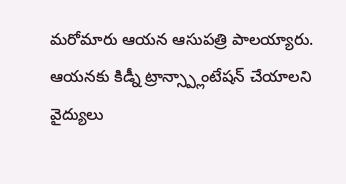మరోమారు ఆయన ఆసుపత్రి పాలయ్యారు. ఆయనకు కిడ్నీ ట్రాన్స్ప్లాంటేషన్ చేయాలని వైద్యులు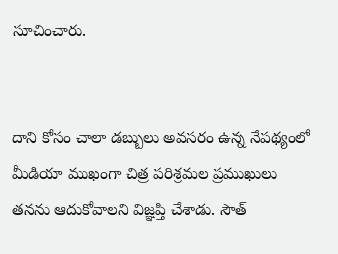సూచించారు.


దాని కోసం చాలా డబ్బులు అవసరం ఉన్న నేపథ్యంలో మీడియా ముఖంగా చిత్ర పరిశ్రమల ప్రముఖులు తనను ఆదుకోవాలని విజ్ఞప్తి చేశాడు. సౌత్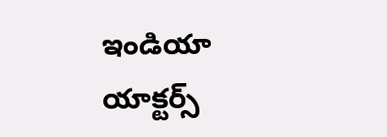ఇండియా యాక్టర్స్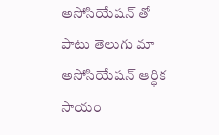అసోసియేషన్ తో పాటు తెలుగు మా అసోసియేషన్ ఆర్ధిక సాయం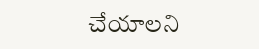చేయాలని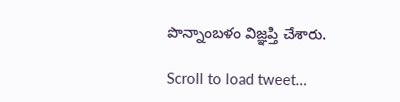పొన్నాంబళం విజ్ఞప్తి చేశారు.

Scroll to load tweet…